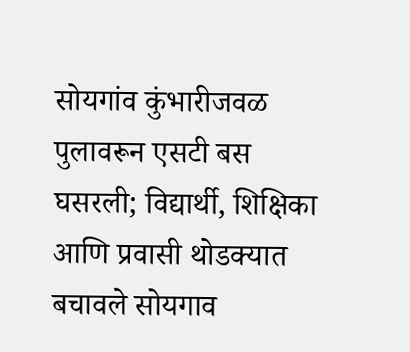सोयगांव कुंभारीजवळ पुलावरून एसटी बस घसरली; विद्यार्थी, शिक्षिका आणि प्रवासी थोडक्यात बचावले सोयगाव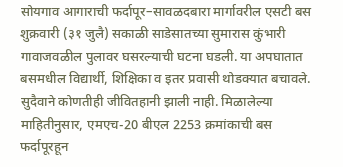सोयगाव आगाराची फर्दापूर–सावळदबारा मार्गावरील एसटी बस शुक्रवारी (३१ जुलै) सकाळी साडेसातच्या सुमारास कुंभारी गावाजवळील पुलावर घसरल्याची घटना घडली. या अपघातात बसमधील विद्यार्थी, शिक्षिका व इतर प्रवासी थोडक्यात बचावले. सुदैवाने कोणतीही जीवितहानी झाली नाही. मिळालेल्या माहितीनुसार, एमएच-20 बीएल 2253 क्रमांकाची बस फर्दापूरहून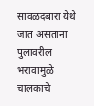सावळदबारा येथे जात असताना पुलावरील भरावामुळे चालकाचे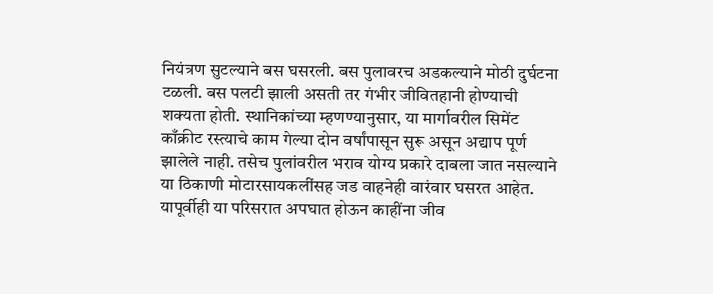नियंत्रण सुटल्याने बस घसरली. बस पुलावरच अडकल्याने मोठी दुर्घटना टळली. बस पलटी झाली असती तर गंभीर जीवितहानी होण्याची शक्यता होती. स्थानिकांच्या म्हणण्यानुसार, या मार्गावरील सिमेंट काँक्रीट रस्त्याचे काम गेल्या दोन वर्षांपासून सुरू असून अद्याप पूर्ण झालेले नाही. तसेच पुलांवरील भराव योग्य प्रकारे दाबला जात नसल्याने या ठिकाणी मोटारसायकलींसह जड वाहनेही वारंवार घसरत आहेत. यापूर्वीही या परिसरात अपघात होऊन काहींना जीव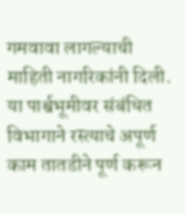गमवावा लागल्याची माहिती नागरिकांनी दिली. या पार्श्वभूमीवर संबंधित विभागाने रस्त्याचे अपूर्ण काम तातडीने पूर्ण करून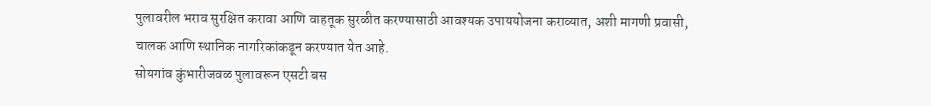पुलावरील भराव सुरक्षित करावा आणि वाहतूक सुरळीत करण्यासाठी आवश्यक उपाययोजना कराव्यात, अशी मागणी प्रवासी, चालक आणि स्थानिक नागरिकांकडून करण्यात येत आहे.
सोयगांव कुंभारीजवळ पुलावरून एसटी बस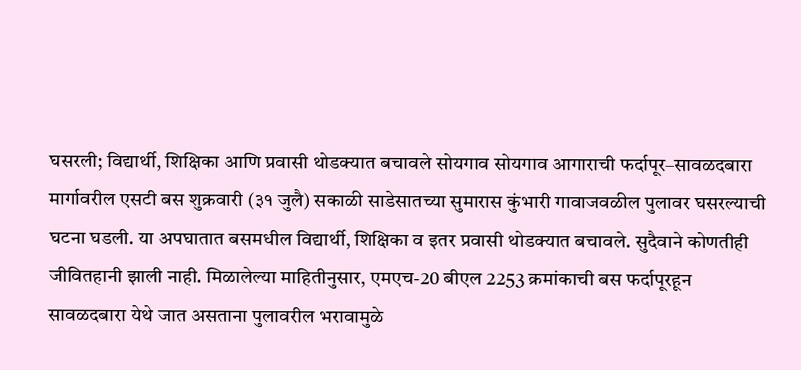घसरली; विद्यार्थी, शिक्षिका आणि प्रवासी थोडक्यात बचावले सोयगाव सोयगाव आगाराची फर्दापूर–सावळदबारा मार्गावरील एसटी बस शुक्रवारी (३१ जुलै) सकाळी साडेसातच्या सुमारास कुंभारी गावाजवळील पुलावर घसरल्याची घटना घडली. या अपघातात बसमधील विद्यार्थी, शिक्षिका व इतर प्रवासी थोडक्यात बचावले. सुदैवाने कोणतीही जीवितहानी झाली नाही. मिळालेल्या माहितीनुसार, एमएच-20 बीएल 2253 क्रमांकाची बस फर्दापूरहून सावळदबारा येथे जात असताना पुलावरील भरावामुळे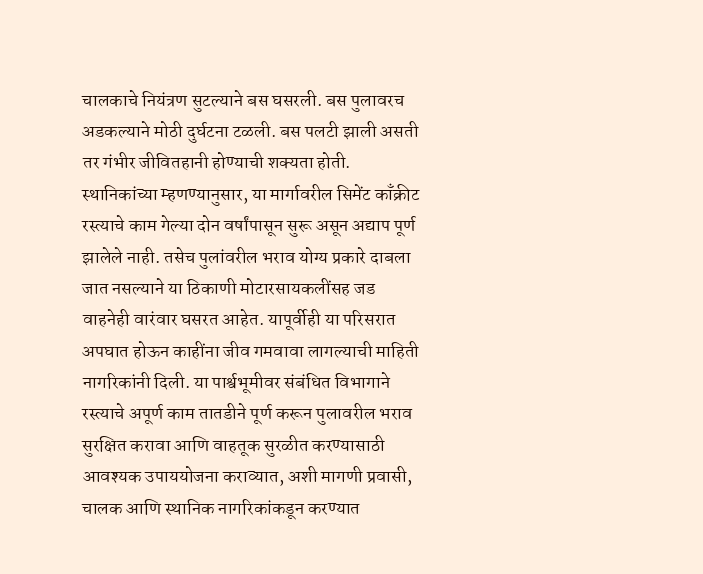चालकाचे नियंत्रण सुटल्याने बस घसरली. बस पुलावरच अडकल्याने मोठी दुर्घटना टळली. बस पलटी झाली असती तर गंभीर जीवितहानी होण्याची शक्यता होती. स्थानिकांच्या म्हणण्यानुसार, या मार्गावरील सिमेंट काँक्रीट रस्त्याचे काम गेल्या दोन वर्षांपासून सुरू असून अद्याप पूर्ण झालेले नाही. तसेच पुलांवरील भराव योग्य प्रकारे दाबला जात नसल्याने या ठिकाणी मोटारसायकलींसह जड वाहनेही वारंवार घसरत आहेत. यापूर्वीही या परिसरात अपघात होऊन काहींना जीव गमवावा लागल्याची माहिती नागरिकांनी दिली. या पार्श्वभूमीवर संबंधित विभागाने रस्त्याचे अपूर्ण काम तातडीने पूर्ण करून पुलावरील भराव सुरक्षित करावा आणि वाहतूक सुरळीत करण्यासाठी आवश्यक उपाययोजना कराव्यात, अशी मागणी प्रवासी, चालक आणि स्थानिक नागरिकांकडून करण्यात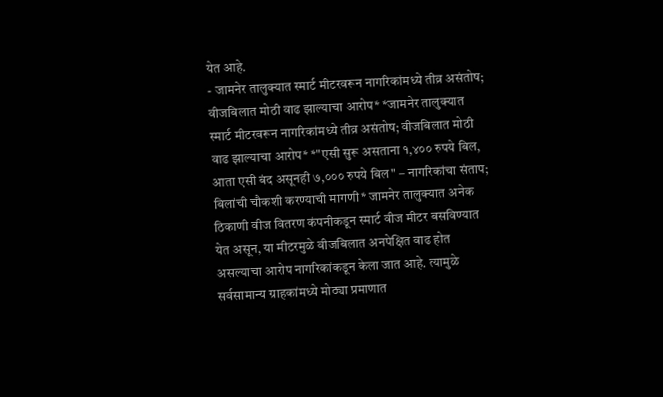येत आहे.
- जामनेर तालुक्यात स्मार्ट मीटरवरून नागरिकांमध्ये तीव्र असंतोष; वीजबिलात मोठी वाढ झाल्याचा आरोप* *जामनेर तालुक्यात स्मार्ट मीटरवरून नागरिकांमध्ये तीव्र असंतोष; वीजबिलात मोठी वाढ झाल्याचा आरोप* *"एसी सुरू असताना १,४०० रुपये बिल, आता एसी बंद असूनही ७,००० रुपये बिल" – नागरिकांचा संताप; बिलांची चौकशी करण्याची मागणी* जामनेर तालुक्यात अनेक ठिकाणी वीज वितरण कंपनीकडून स्मार्ट वीज मीटर बसविण्यात येत असून, या मीटरमुळे वीजबिलात अनपेक्षित वाढ होत असल्याचा आरोप नागरिकांकडून केला जात आहे. त्यामुळे सर्वसामान्य ग्राहकांमध्ये मोठ्या प्रमाणात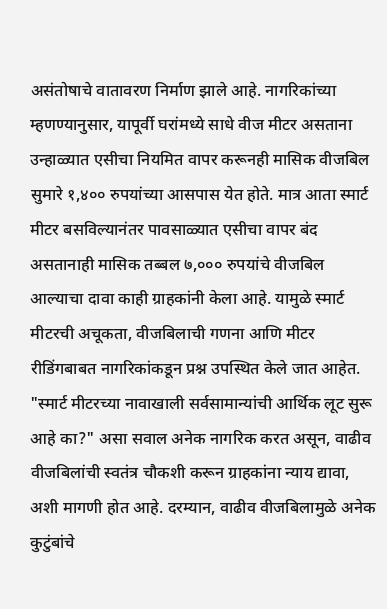असंतोषाचे वातावरण निर्माण झाले आहे. नागरिकांच्या म्हणण्यानुसार, यापूर्वी घरांमध्ये साधे वीज मीटर असताना उन्हाळ्यात एसीचा नियमित वापर करूनही मासिक वीजबिल सुमारे १,४०० रुपयांच्या आसपास येत होते. मात्र आता स्मार्ट मीटर बसविल्यानंतर पावसाळ्यात एसीचा वापर बंद असतानाही मासिक तब्बल ७,००० रुपयांचे वीजबिल आल्याचा दावा काही ग्राहकांनी केला आहे. यामुळे स्मार्ट मीटरची अचूकता, वीजबिलाची गणना आणि मीटर रीडिंगबाबत नागरिकांकडून प्रश्न उपस्थित केले जात आहेत. "स्मार्ट मीटरच्या नावाखाली सर्वसामान्यांची आर्थिक लूट सुरू आहे का?" असा सवाल अनेक नागरिक करत असून, वाढीव वीजबिलांची स्वतंत्र चौकशी करून ग्राहकांना न्याय द्यावा, अशी मागणी होत आहे. दरम्यान, वाढीव वीजबिलामुळे अनेक कुटुंबांचे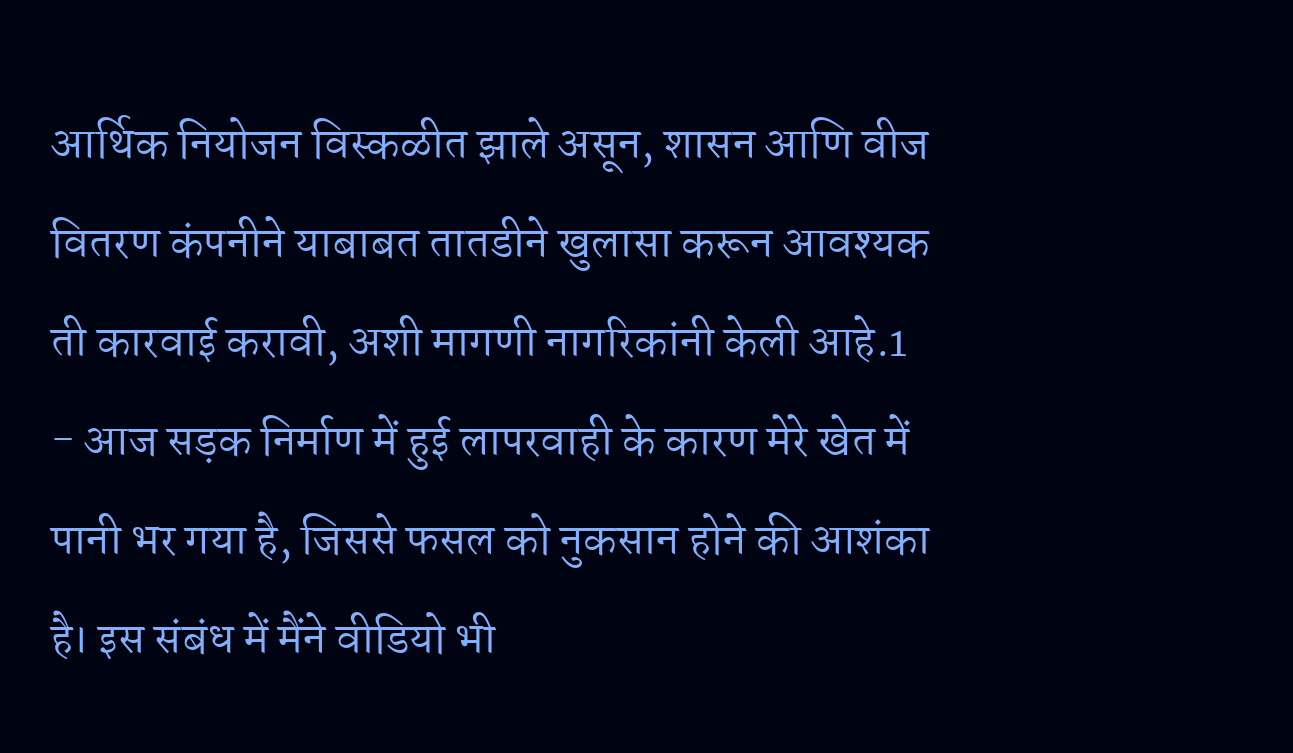आर्थिक नियोजन विस्कळीत झाले असून, शासन आणि वीज वितरण कंपनीने याबाबत तातडीने खुलासा करून आवश्यक ती कारवाई करावी, अशी मागणी नागरिकांनी केली आहे.1
- आज सड़क निर्माण में हुई लापरवाही के कारण मेरे खेत में पानी भर गया है, जिससे फसल को नुकसान होने की आशंका है। इस संबंध में मैंने वीडियो भी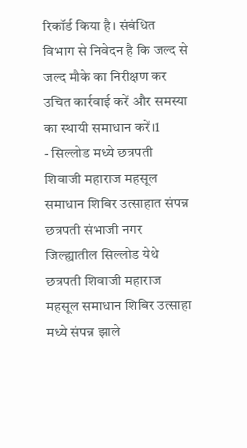रिकॉर्ड किया है। संबंधित विभाग से निवेदन है कि जल्द से जल्द मौके का निरीक्षण कर उचित कार्रवाई करें और समस्या का स्थायी समाधान करें।1
- सिल्लोड मध्ये छत्रपती शिवाजी महाराज महसूल समाधान शिबिर उत्साहात संपन्न छत्रपती संभाजी नगर जिल्ह्यातील सिल्लोड येथे छत्रपती शिवाजी महाराज महसूल समाधान शिबिर उत्साहा मध्ये संपन्न झाले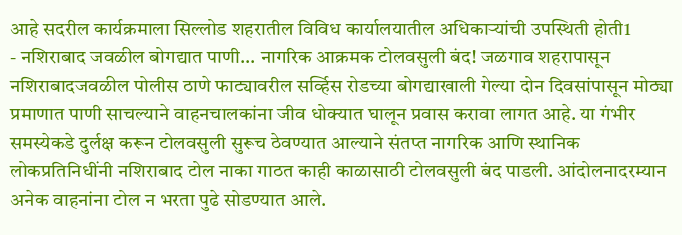आहे सदरील कार्यक्रमाला सिल्लोड शहरातील विविध कार्यालयातील अधिकाऱ्यांची उपस्थिती होती1
- नशिराबाद जवळील बोगद्यात पाणी... नागरिक आक्रमक टोलवसुली बंद! जळगाव शहरापासून नशिराबादजवळील पोलीस ठाणे फाट्यावरील सर्व्हिस रोडच्या बोगद्याखाली गेल्या दोन दिवसांपासून मोठ्या प्रमाणात पाणी साचल्याने वाहनचालकांना जीव धोक्यात घालून प्रवास करावा लागत आहे. या गंभीर समस्येकडे दुर्लक्ष करून टोलवसुली सुरूच ठेवण्यात आल्याने संतप्त नागरिक आणि स्थानिक लोकप्रतिनिधींनी नशिराबाद टोल नाका गाठत काही काळासाठी टोलवसुली बंद पाडली. आंदोलनादरम्यान अनेक वाहनांना टोल न भरता पुढे सोडण्यात आले.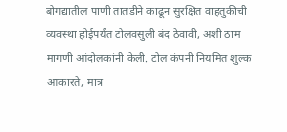बोगद्यातील पाणी तातडीने काढून सुरक्षित वाहतुकीची व्यवस्था होईपर्यंत टोलवसुली बंद ठेवावी, अशी ठाम मागणी आंदोलकांनी केली. टोल कंपनी नियमित शुल्क आकारते, मात्र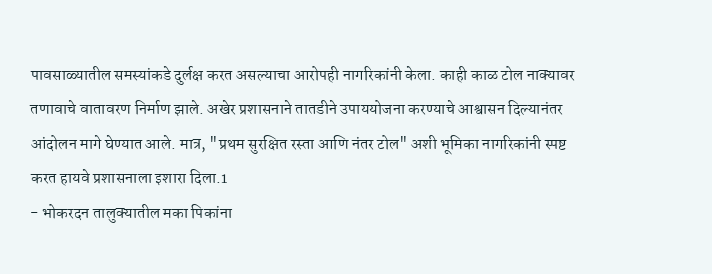पावसाळ्यातील समस्यांकडे दुर्लक्ष करत असल्याचा आरोपही नागरिकांनी केला. काही काळ टोल नाक्यावर तणावाचे वातावरण निर्माण झाले. अखेर प्रशासनाने तातडीने उपाययोजना करण्याचे आश्वासन दिल्यानंतर आंदोलन मागे घेण्यात आले. मात्र, "प्रथम सुरक्षित रस्ता आणि नंतर टोल" अशी भूमिका नागरिकांनी स्पष्ट करत हायवे प्रशासनाला इशारा दिला.1
- भोकरदन तालुक्यातील मका पिकांना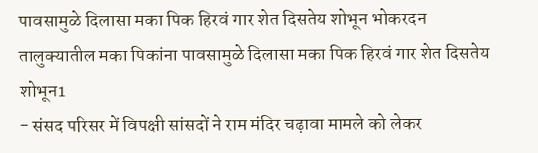पावसामुळे दिलासा मका पिक हिरवं गार शेत दिसतेय शोभून भोकरदन तालुक्यातील मका पिकांना पावसामुळे दिलासा मका पिक हिरवं गार शेत दिसतेय शोभून1
- संसद परिसर में विपक्षी सांसदों ने राम मंदिर चढ़ावा मामले को लेकर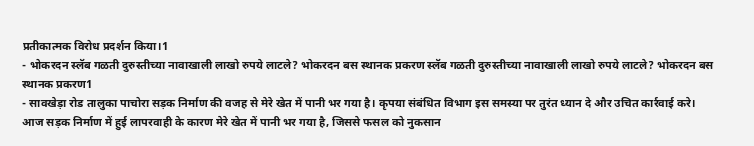प्रतीकात्मक विरोध प्रदर्शन किया।1
- भोकरदन स्लॅब गळती दुरुस्तीच्या नावाखाली लाखो रुपये लाटले? भोकरदन बस स्थानक प्रकरण स्लॅब गळती दुरुस्तीच्या नावाखाली लाखो रुपये लाटले? भोकरदन बस स्थानक प्रकरण1
- सावखेड़ा रोड तालुका पाचोरा सड़क निर्माण की वजह से मेरे खेत में पानी भर गया है। कृपया संबंधित विभाग इस समस्या पर तुरंत ध्यान दे और उचित कार्रवाई करे। आज सड़क निर्माण में हुई लापरवाही के कारण मेरे खेत में पानी भर गया है, जिससे फसल को नुकसान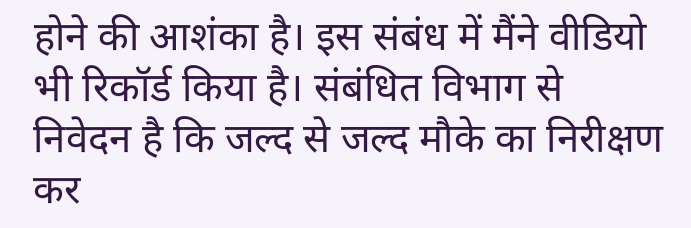होने की आशंका है। इस संबंध में मैंने वीडियो भी रिकॉर्ड किया है। संबंधित विभाग से निवेदन है कि जल्द से जल्द मौके का निरीक्षण कर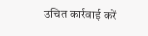उचित कार्रवाई करें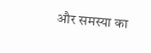और समस्या का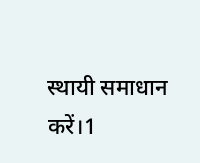स्थायी समाधान करें।1